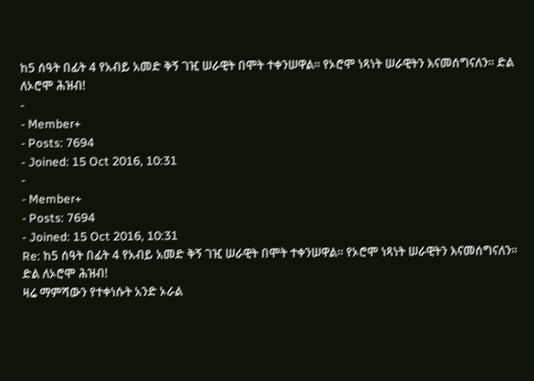ከ5 ሰዓት በፊት 4 የአብይ አመድ ቅኝ ገዢ ሠራዊት በሞት ተቀንሠዋል። የኦሮሞ ነጻነት ሠራዊትን እናመሰግናለን። ድል ለኦሮሞ ሕዝብ!
-
- Member+
- Posts: 7694
- Joined: 15 Oct 2016, 10:31
-
- Member+
- Posts: 7694
- Joined: 15 Oct 2016, 10:31
Re: ከ5 ሰዓት በፊት 4 የአብይ አመድ ቅኝ ገዢ ሠራዊት በሞት ተቀንሠዋል። የኦሮሞ ነጻነት ሠራዊትን እናመሰግናለን። ድል ለኦሮሞ ሕዝብ!
ዛሬ ማምሻውን የተቀነሱት አንድ ኦራል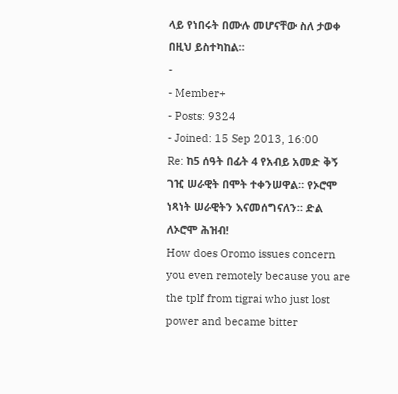ላይ የነበሩት በሙሉ መሆናቸው ስለ ታወቀ በዚህ ይስተካከል።
-
- Member+
- Posts: 9324
- Joined: 15 Sep 2013, 16:00
Re: ከ5 ሰዓት በፊት 4 የአብይ አመድ ቅኝ ገዢ ሠራዊት በሞት ተቀንሠዋል። የኦሮሞ ነጻነት ሠራዊትን እናመሰግናለን። ድል ለኦሮሞ ሕዝብ!
How does Oromo issues concern you even remotely because you are the tplf from tigrai who just lost power and became bitter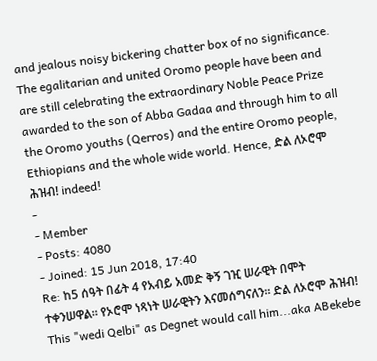and jealous noisy bickering chatter box of no significance.
The egalitarian and united Oromo people have been and are still celebrating the extraordinary Noble Peace Prize awarded to the son of Abba Gadaa and through him to all the Oromo youths (Qerros) and the entire Oromo people, Ethiopians and the whole wide world. Hence, ድል ለኦሮሞ ሕዝብ! indeed!
-
- Member
- Posts: 4080
- Joined: 15 Jun 2018, 17:40
Re: ከ5 ሰዓት በፊት 4 የአብይ አመድ ቅኝ ገዢ ሠራዊት በሞት ተቀንሠዋል። የኦሮሞ ነጻነት ሠራዊትን እናመሰግናለን። ድል ለኦሮሞ ሕዝብ!
This "wedi Qelbi" as Degnet would call him...aka ABekebe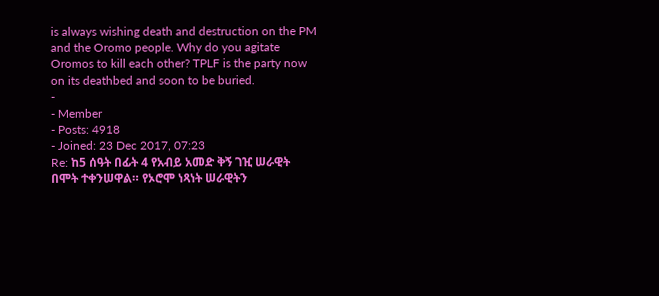is always wishing death and destruction on the PM and the Oromo people. Why do you agitate Oromos to kill each other? TPLF is the party now on its deathbed and soon to be buried.
-
- Member
- Posts: 4918
- Joined: 23 Dec 2017, 07:23
Re: ከ5 ሰዓት በፊት 4 የአብይ አመድ ቅኝ ገዢ ሠራዊት በሞት ተቀንሠዋል። የኦሮሞ ነጻነት ሠራዊትን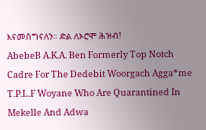እናመሰግናለን። ድል ለኦሮሞ ሕዝብ!
AbebeB A.K.A. Ben Formerly Top Notch Cadre For The Dedebit Woorgach Agga*me T.P.L.F Woyane Who Are Quarantined In Mekelle And Adwa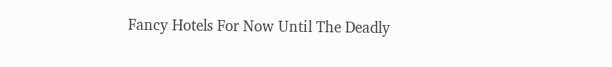Fancy Hotels For Now Until The Deadly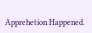Apprehetion Happened.